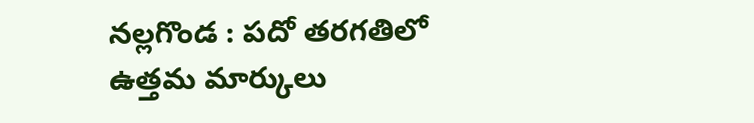నల్లగొండ : పదో తరగతిలో ఉత్తమ మార్కులు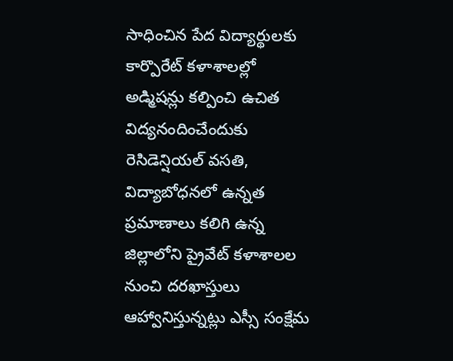సాధించిన పేద విద్యార్థులకు కార్పొరేట్ కళాశాలల్లో అడ్మిషన్లు కల్పించి ఉచిత విద్యనందించేందుకు రెసిడెన్షియల్ వసతి, విద్యాబోధనలో ఉన్నత ప్రమాణాలు కలిగి ఉన్న జిల్లాలోని ప్రైవేట్ కళాశాలల నుంచి దరఖాస్తులు ఆహ్వానిస్తున్నట్లు ఎస్సీ సంక్షేమ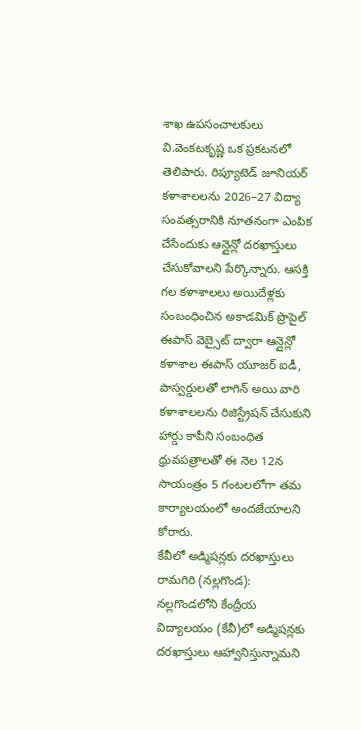శాఖ ఉపసంచాలకులు వి.వెంకటకృష్ణ ఒక ప్రకటనలో తెలిపారు. రిప్యూటెడ్ జూనియర్ కళాశాలలను 2026–27 విద్యా సంవత్సరానికి నూతనంగా ఎంపిక చేసేందుకు ఆన్లైన్లో దరఖాస్తులు చేసుకోవాలని పేర్కొన్నారు. ఆసక్తి గల కళాశాలలు అయిదేళ్లకు సంబంధించిన అకాడమిక్ ప్రొపైల్ ఈపాస్ వెబ్సైట్ ద్వారా ఆన్లైన్లో కళాశాల ఈపాస్ యూజర్ ఐడీ, పాస్వర్డులతో లాగిన్ అయి వారి కళాశాలలను రిజిస్ట్రేషన్ చేసుకుని హార్డు కాపీని సంబంధిత ధ్రువపత్రాలతో ఈ నెల 12న సాయంత్రం 5 గంటలలోగా తమ కార్యాలయంలో అందజేయాలని కోరారు.
కేవీలో అడ్మిషన్లకు దరఖాస్తులు
రామగిరి (నల్లగొండ): నల్లగొండలోని కేంద్రీయ విద్యాలయం (కేవీ)లో అడ్మిషన్లకు దరఖాస్తులు ఆహ్వానిస్తున్నామని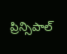ప్రిన్సిపాల్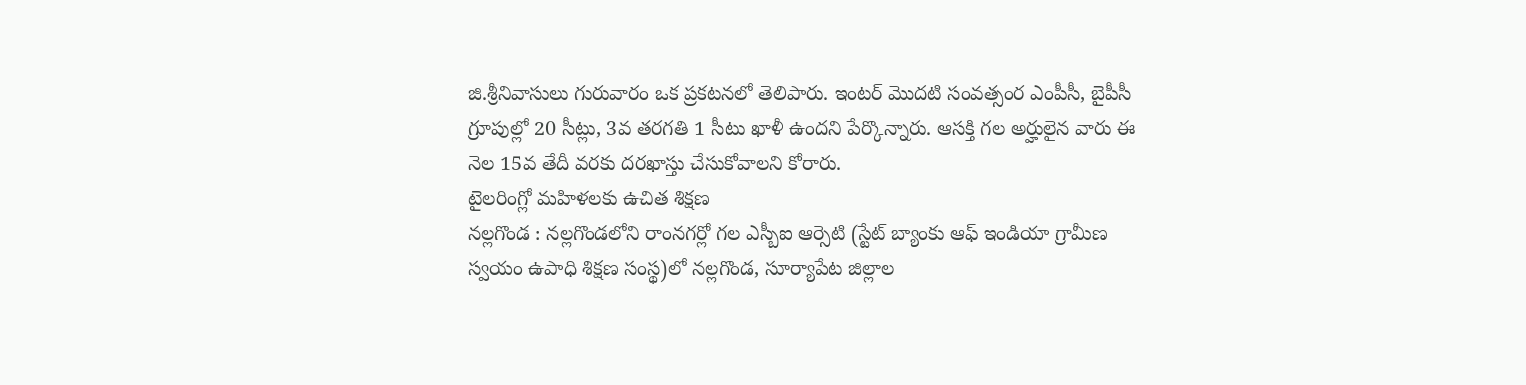జి.శ్రీనివాసులు గురువారం ఒక ప్రకటనలో తెలిపారు. ఇంటర్ మొదటి సంవత్సంర ఎంపీసీ, బైపీసీ గ్రూపుల్లో 20 సీట్లు, 3వ తరగతి 1 సీటు ఖాళీ ఉందని పేర్కొన్నారు. ఆసక్తి గల అర్హులైన వారు ఈ నెల 15వ తేదీ వరకు దరఖాస్తు చేసుకోవాలని కోరారు.
టైలరింగ్లో మహిళలకు ఉచిత శిక్షణ
నల్లగొండ : నల్లగొండలోని రాంనగర్లో గల ఎస్బీఐ ఆర్సెటి (స్టేట్ బ్యాంకు ఆఫ్ ఇండియా గ్రామీణ స్వయం ఉపాధి శిక్షణ సంస్థ)లో నల్లగొండ, సూర్యాపేట జిల్లాల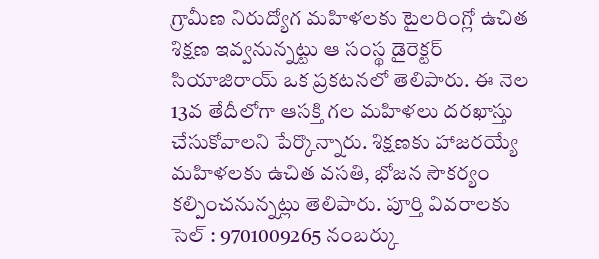గ్రామీణ నిరుద్యోగ మహిళలకు టైలరింగ్లో ఉచిత శిక్షణ ఇవ్వనున్నట్టు ఆ సంస్థ డైరెక్టర్ సియాజిరాయ్ ఒక ప్రకటనలో తెలిపారు. ఈ నెల 13వ తేదీలోగా ఆసక్తి గల మహిళలు దరఖాస్తు చేసుకోవాలని పేర్కొన్నారు. శిక్షణకు హాజరయ్యే మహిళలకు ఉచిత వసతి, భోజన సౌకర్యం కల్పించనున్నట్లు తెలిపారు. పూర్తి వివరాలకు సెల్ : 9701009265 నంబర్కు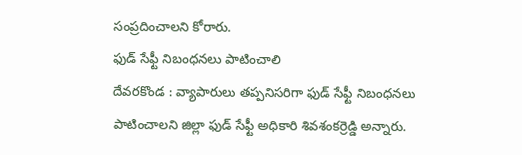సంప్రదించాలని కోరారు.
ఫుడ్ సేఫ్టీ నిబంధనలు పాటించాలి
దేవరకొండ : వ్యాపారులు తప్పనిసరిగా ఫుడ్ సేఫ్టీ నిబంధనలు పాటించాలని జిల్లా ఫుడ్ సేఫ్టీ అధికారి శివశంకర్రెడ్డి అన్నారు.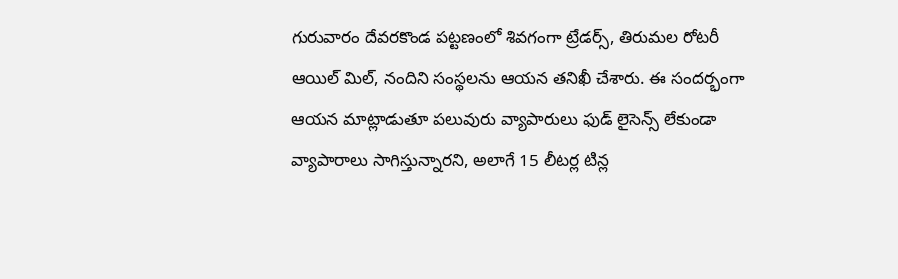గురువారం దేవరకొండ పట్టణంలో శివగంగా ట్రేడర్స్, తిరుమల రోటరీ ఆయిల్ మిల్, నందిని సంస్థలను ఆయన తనిఖీ చేశారు. ఈ సందర్భంగా ఆయన మాట్లాడుతూ పలువురు వ్యాపారులు ఫుడ్ లైసెన్స్ లేకుండా వ్యాపారాలు సాగిస్తున్నారని, అలాగే 15 లీటర్ల టిన్ల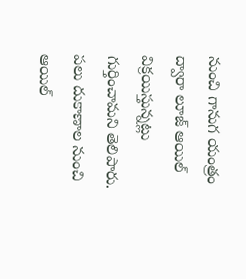నుంచి గానుగ యంత్రం ద్వారా లూజ్ ఆయిల్ విక్రయిస్తున్నట్లు గుర్తించామని తెలిపారు. పలు దుకాణాల నుంచి ఆయిల్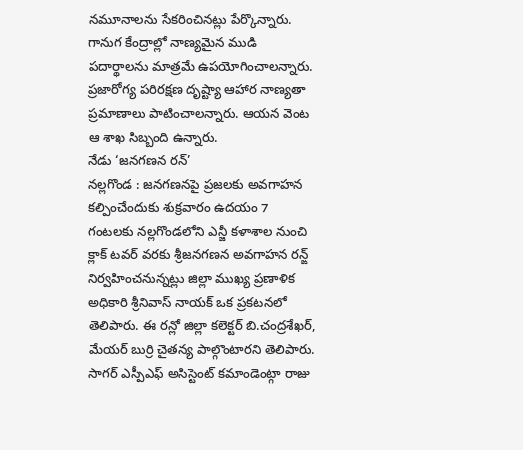నమూనాలను సేకరించినట్లు పేర్కొన్నారు. గానుగ కేంద్రాల్లో నాణ్యమైన ముడి పదార్థాలను మాత్రమే ఉపయోగించాలన్నారు. ప్రజారోగ్య పరిరక్షణ దృష్ట్యా ఆహార నాణ్యతా ప్రమాణాలు పాటించాలన్నారు. ఆయన వెంట ఆ శాఖ సిబ్బంది ఉన్నారు.
నేడు ‘జనగణన రన్’
నల్లగొండ : జనగణనపై ప్రజలకు అవగాహన కల్పించేందుకు శుక్రవారం ఉదయం 7 గంటలకు నల్లగొండలోని ఎన్జీ కళాశాల నుంచి క్లాక్ టవర్ వరకు శ్రీజనగణన అవగాహన రన్ఙ్ నిర్వహించనున్నట్లు జిల్లా ముఖ్య ప్రణాళిక అధికారి శ్రీనివాస్ నాయక్ ఒక ప్రకటనలో తెలిపారు. ఈ రన్లో జిల్లా కలెక్టర్ బి.చంద్రశేఖర్, మేయర్ బుర్రి చైతన్య పాల్గొంటారని తెలిపారు.
సాగర్ ఎస్పీఎఫ్ అసిస్టెంట్ కమాండెంట్గా రాజు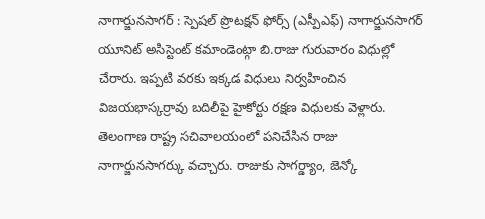నాగార్జునసాగర్ : స్పెషల్ ప్రొటక్షన్ ఫోర్స్ (ఎస్పీఎఫ్) నాగార్జునసాగర్ యూనిట్ అసిస్టెంట్ కమాండెంట్గా బి.రాజు గురువారం విధుల్లో చేరారు. ఇప్పటి వరకు ఇక్కడ విధులు నిర్వహించిన విజయభాస్కర్రావు బదిలీపై హైకోర్టు రక్షణ విధులకు వెళ్లారు. తెలంగాణ రాష్ట్ర సచివాలయంలో పనిచేసిన రాజు నాగార్జునసాగర్కు వచ్చారు. రాజుకు సాగర్డ్యాం, జెన్కో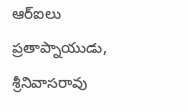ఆర్ఐలు ప్రతాప్నాయుడు, శ్రీనివాసరావు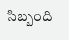సిబ్బంది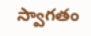స్వాగతం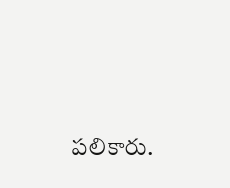పలికారు.